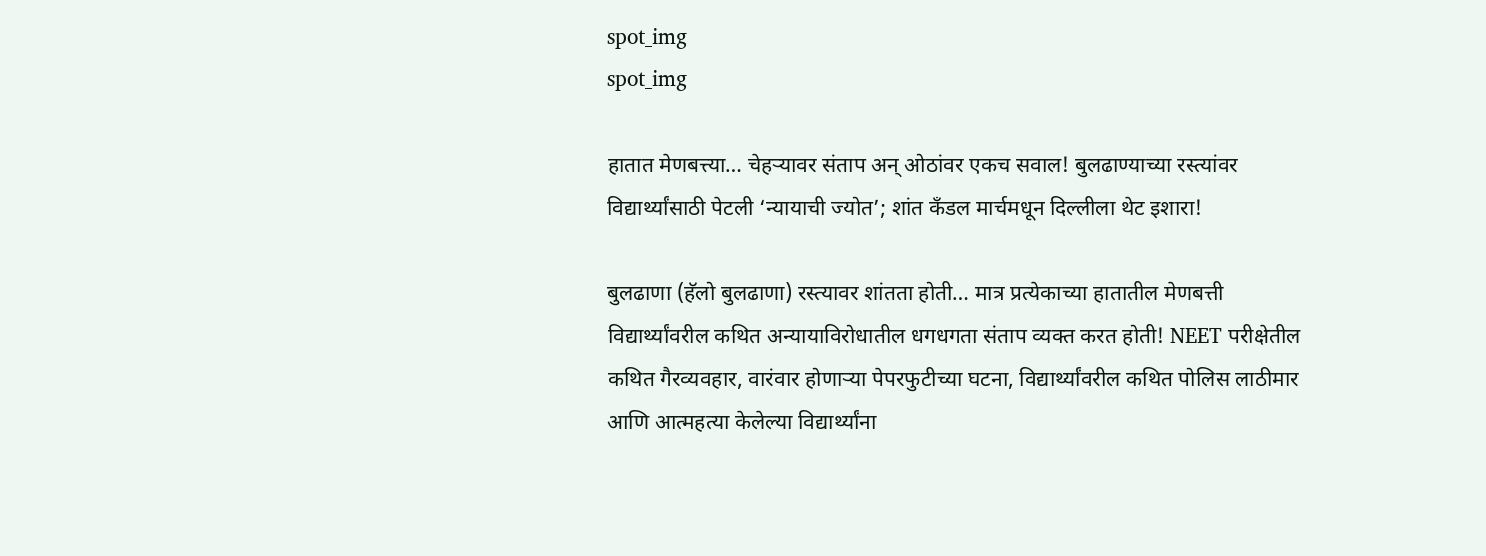spot_img
spot_img

हातात मेणबत्त्या… चेहऱ्यावर संताप अन् ओठांवर एकच सवाल! बुलढाण्याच्या रस्त्यांवर विद्यार्थ्यांसाठी पेटली ‘न्यायाची ज्योत’; शांत कँडल मार्चमधून दिल्लीला थेट इशारा!

बुलढाणा (हॅलो बुलढाणा) रस्त्यावर शांतता होती… मात्र प्रत्येकाच्या हातातील मेणबत्ती विद्यार्थ्यांवरील कथित अन्यायाविरोधातील धगधगता संताप व्यक्त करत होती! NEET परीक्षेतील कथित गैरव्यवहार, वारंवार होणाऱ्या पेपरफुटीच्या घटना, विद्यार्थ्यांवरील कथित पोलिस लाठीमार आणि आत्महत्या केलेल्या विद्यार्थ्यांना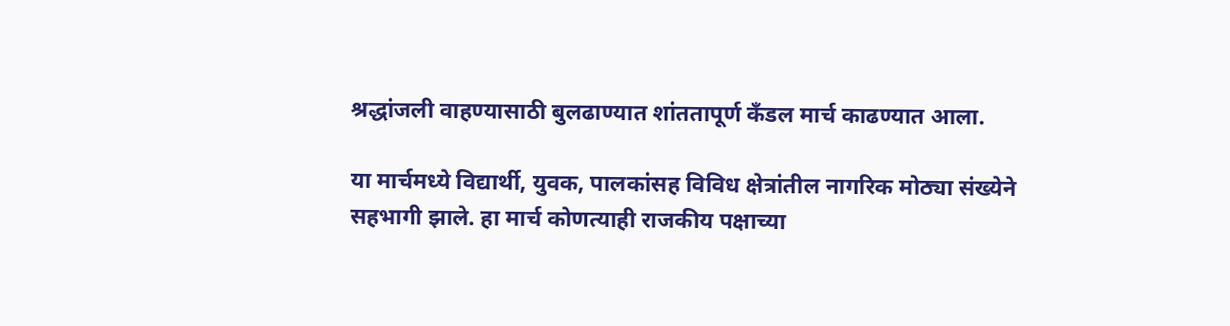श्रद्धांजली वाहण्यासाठी बुलढाण्यात शांततापूर्ण कँडल मार्च काढण्यात आला.

या मार्चमध्ये विद्यार्थी, युवक, पालकांसह विविध क्षेत्रांतील नागरिक मोठ्या संख्येने सहभागी झाले. हा मार्च कोणत्याही राजकीय पक्षाच्या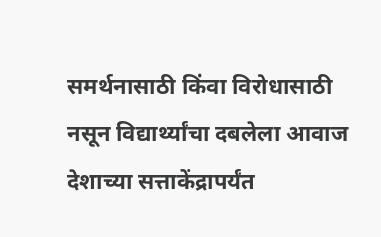समर्थनासाठी किंवा विरोधासाठी नसून विद्यार्थ्यांचा दबलेला आवाज देशाच्या सत्ताकेंद्रापर्यंत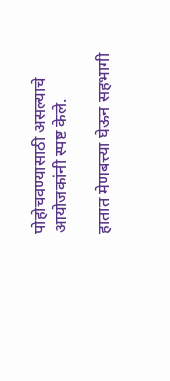पोहोचवण्यासाठी असल्याचे आयोजकांनी स्पष्ट केले.

हातात मेणबत्त्या घेऊन सहभागी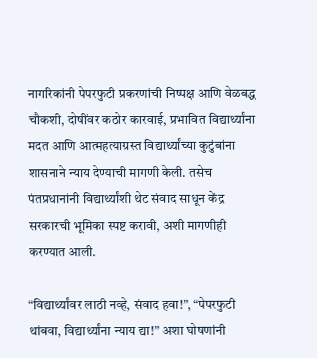नागरिकांनी पेपरफुटी प्रकरणांची निष्पक्ष आणि वेळबद्ध चौकशी, दोषींवर कठोर कारवाई, प्रभावित विद्यार्थ्यांना मदत आणि आत्महत्याग्रस्त विद्यार्थ्यांच्या कुटुंबांना शासनाने न्याय देण्याची मागणी केली. तसेच पंतप्रधानांनी विद्यार्थ्यांशी थेट संवाद साधून केंद्र सरकारची भूमिका स्पष्ट करावी, अशी मागणीही करण्यात आली.

“विद्यार्थ्यांवर लाठी नव्हे, संवाद हवा!”, “पेपरफुटी थांबवा, विद्यार्थ्यांना न्याय द्या!” अशा घोषणांनी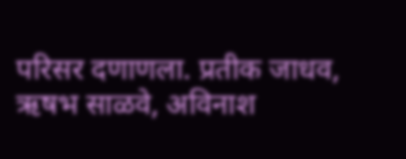परिसर दणाणला. प्रतीक जाधव, ऋषभ साळवे, अविनाश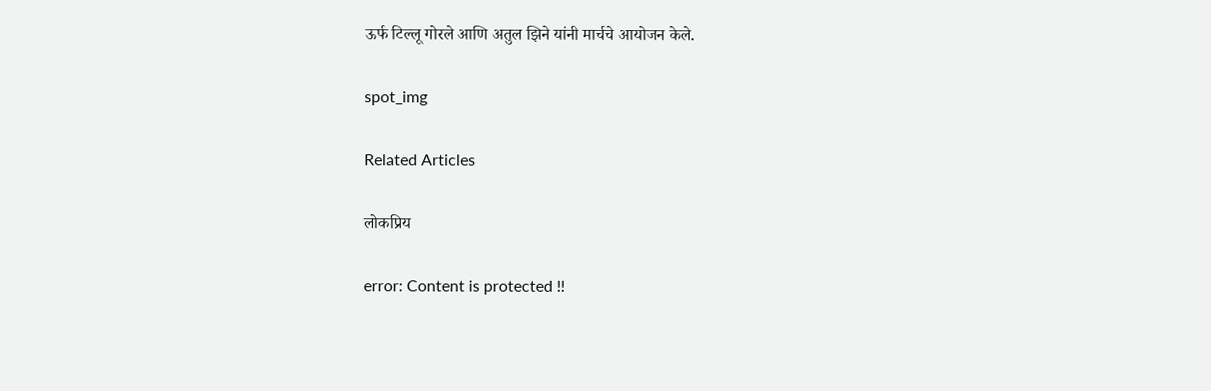ऊर्फ टिल्लू गोरले आणि अतुल झिने यांनी मार्चचे आयोजन केले.

spot_img

Related Articles

लोकप्रिय

error: Content is protected !!